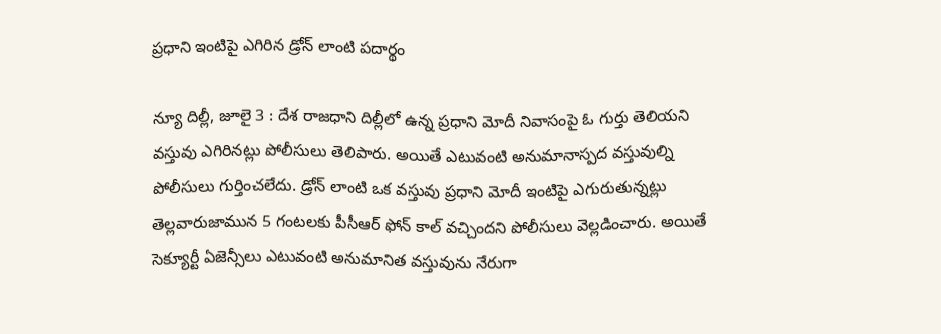ప్రధాని ఇంటిపై ఎగిరిన డ్రోన్‌ ‌లాంటి పదార్థం

న్యూ దిల్లీ, జూలై 3 : దేశ రాజధాని దిల్లీలో ఉన్న ప్రధాని మోదీ నివాసంపై ఓ గుర్తు తెలియని వస్తువు ఎగిరినట్లు పోలీసులు తెలిపారు. అయితే ఎటువంటి అనుమానాస్పద వస్తువుల్ని పోలీసులు గుర్తించలేదు. డ్రోన్‌ ‌లాంటి ఒక వస్తువు ప్రధాని మోదీ ఇంటిపై ఎగురుతున్నట్లు తెల్లవారుజామున 5 గంటలకు పీసీఆర్‌ ‌ఫోన్‌ ‌కాల్‌ ‌వచ్చిందని పోలీసులు వెల్లడించారు. అయితే సెక్యూర్టీ ఏజెన్సీలు ఎటువంటి అనుమానిత వస్తువును నేరుగా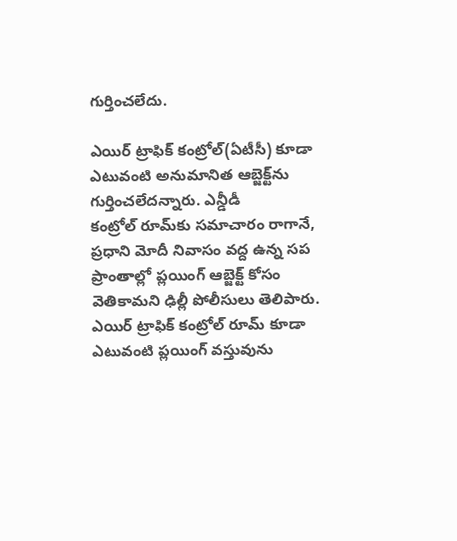గుర్తించలేదు.

ఎయిర్‌ ‌ట్రాఫిక్‌ ‌కంట్రోల్‌(ఏటీసీ) కూడా ఎటువంటి అనుమానిత ఆబ్జెక్ట్‌ను గుర్తించలేదన్నారు. ఎన్డీడీ కంట్రోల్‌ ‌రూమ్‌కు సమాచారం రాగానే, ప్రధాని మోదీ నివాసం వద్ద ఉన్న సప ప్రాంతాల్లో ప్లయింగ్‌ ఆబ్జెక్ట్ ‌కోసం వెతికామని ఢిల్లీ పోలీసులు తెలిపారు. ఎయిర్‌ ‌ట్రాఫిక్‌ ‌కంట్రోల్‌ ‌రూమ్‌ ‌కూడా ఎటువంటి ప్లయింగ్‌ ‌వస్తువును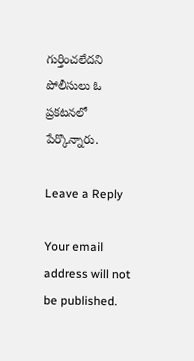గుర్తించలేదని పోలీసులు ఓ ప్రకటనలో పేర్కొన్నారు.

Leave a Reply

Your email address will not be published.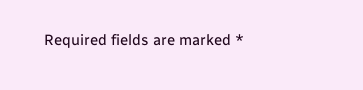Required fields are marked *